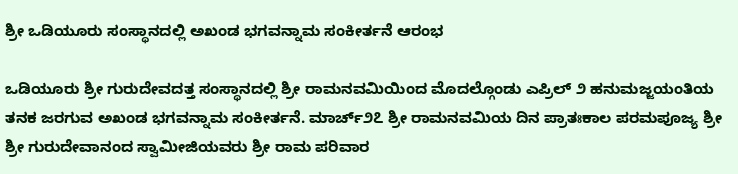ಶ್ರೀ ಒಡಿಯೂರು ಸಂಸ್ಥಾನದಲ್ಲಿ ಅಖಂಡ ಭಗವನ್ನಾಮ ಸಂಕೀರ್ತನೆ ಆರಂಭ

ಒಡಿಯೂರು ಶ್ರೀ ಗುರುದೇವದತ್ತ ಸಂಸ್ಥಾನದಲ್ಲಿ ಶ್ರೀ ರಾಮನವಮಿಯಿಂದ ಮೊದಲ್ಗೊಂಡು ಎಪ್ರಿಲ್ ೨ ಹನುಮಜ್ಜಯಂತಿಯ ತನಕ ಜರಗುವ ಅಖಂಡ ಭಗವನ್ನಾಮ ಸಂಕೀರ್ತನೆ. ಮಾರ್ಚ್೨೭ ಶ್ರೀ ರಾಮನವಮಿಯ ದಿನ ಪ್ರಾತಃಕಾಲ ಪರಮಪೂಜ್ಯ ಶ್ರೀ ಶ್ರೀ ಗುರುದೇವಾನಂದ ಸ್ವಾಮೀಜಿಯವರು ಶ್ರೀ ರಾಮ ಪರಿವಾರ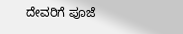ದೇವರಿಗೆ ಪೂಜೆ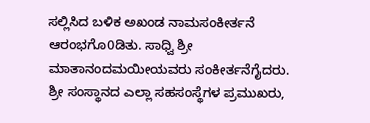ಸಲ್ಲಿಸಿದ ಬಳಿಕ ಅಖಂಡ ನಾಮಸಂಕೀರ್ತನೆ ಆರಂಭಗೊ0ಡಿತು. ಸಾಧ್ವಿ ಶ್ರೀ ಮಾತಾನಂದಮಯೀಯವರು ಸಂಕೀರ್ತನೆಗೈದರು. ಶ್ರೀ ಸಂಸ್ಥಾನದ ಎಲ್ಲಾ ಸಹಸಂಸ್ಥೆಗಳ ಪ್ರಮುಖರು,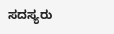ಸದಸ್ಯರು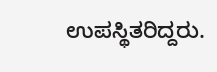ಉಪಸ್ಥಿತರಿದ್ದರು.